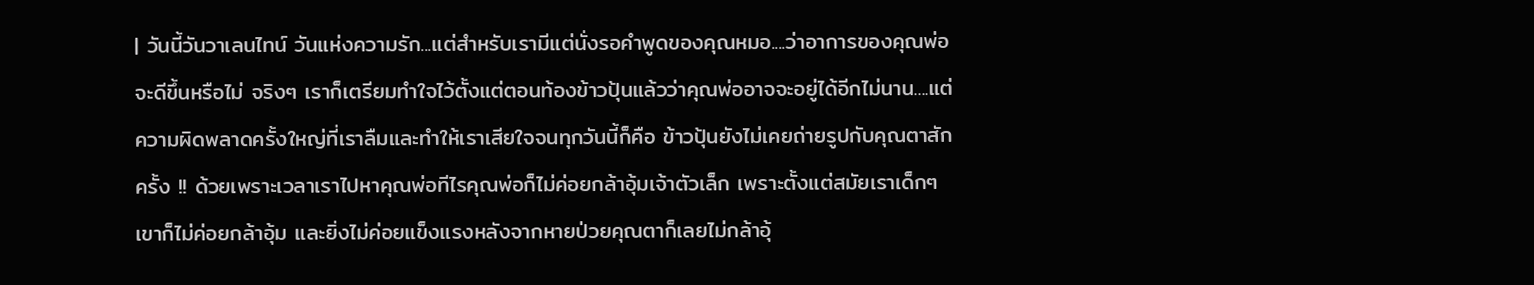| วันนี้วันวาเลนไทน์ วันแห่งความรัก...แต่สำหรับเรามีแต่นั่งรอคำพูดของคุณหมอ....ว่าอาการของคุณพ่อจะดีขึ้นหรือไม่ จริงๆ เราก็เตรียมทำใจไว้ตั้งแต่ตอนท้องข้าวปุ้นแล้วว่าคุณพ่ออาจจะอยู่ได้อีกไม่นาน....แต่ความผิดพลาดครั้งใหญ่ที่เราลืมและทำให้เราเสียใจจนทุกวันนี้ก็คือ ข้าวปุ้นยังไม่เคยถ่ายรูปกับคุณตาสักครั้ง !! ด้วยเพราะเวลาเราไปหาคุณพ่อทีไรคุณพ่อก็ไม่ค่อยกล้าอุ้มเจ้าตัวเล็ก เพราะตั้งแต่สมัยเราเด็กๆ เขาก็ไม่ค่อยกล้าอุ้ม และยิ่งไม่ค่อยแข็งแรงหลังจากหายป่วยคุณตาก็เลยไม่กล้าอุ้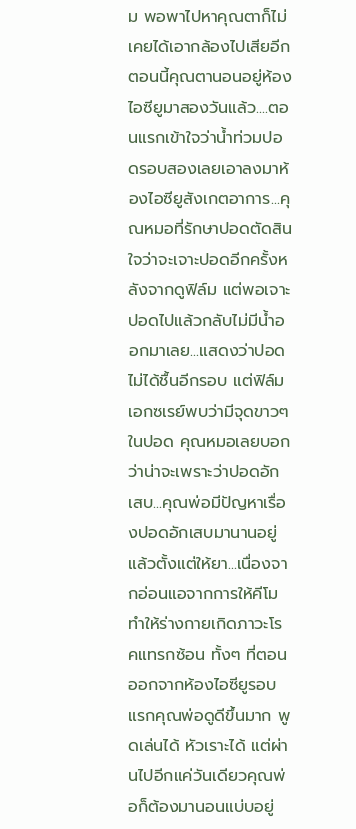ม พอพาไปหาคุณตาก็ไม่เคยได้เอากล้องไปเสียอีก ตอนนี้คุณตานอนอยู่ห้องไอซียูมาสองวันแล้ว....ตอนแรกเข้าใจว่าน้ำท่วมปอดรอบสองเลยเอาลงมาห้องไอซียูสังเกตอาการ...คุณหมอที่รักษาปอดตัดสินใจว่าจะเจาะปอดอีกครั้งหลังจากดูฟิล์ม แต่พอเจาะปอดไปแล้วกลับไม่มีน้ำออกมาเลย...แสดงว่าปอดไม่ได้ชื้นอีกรอบ แต่ฟิล์มเอกซเรย์พบว่ามีจุดขาวๆ ในปอด คุณหมอเลยบอกว่าน่าจะเพราะว่าปอดอักเสบ...คุณพ่อมีปัญหาเรื่องปอดอักเสบมานานอยู่แล้วตั้งแต่ให้ยา...เนื่องจากอ่อนแอจากการให้คีโม ทำให้ร่างกายเกิดภาวะโรคแทรกซ้อน ทั้งๆ ที่ตอนออกจากห้องไอซียูรอบแรกคุณพ่อดูดีขึ้นมาก พูดเล่นได้ หัวเราะได้ แต่ผ่านไปอีกแค่วันเดียวคุณพ่อก็ต้องมานอนแบ่บอยู่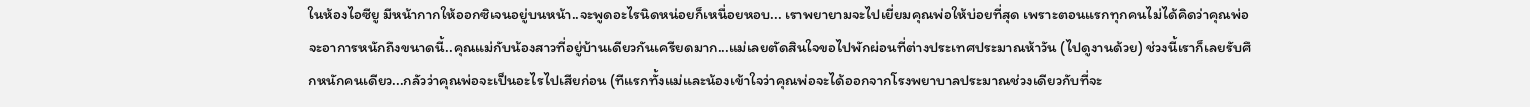ในห้องไอซียู มีหน้ากากให้ออกซิเจนอยู่บนหน้า..จะพูดอะไรนิดหน่อยก็เหนื่อยหอบ... เราพยายามจะไปเยี่ยมคุณพ่อให้บ่อยที่สุด เพราะตอนแรกทุกคนไม่ได้คิดว่าคุณพ่อจะอาการหนักถึงขนาดนี้..คุณแม่กับน้องสาวที่อยู่บ้านเดียวกันเครียดมาก...แม่เลยตัดสินใจขอไปพักผ่อนที่ต่างประเทศประมาณห้าวัน (ไปดูงานด้วย) ช่วงนี้เราก็เลยรับศึกหนักคนเดียว...กลัวว่าคุณพ่อจะเป็นอะไรไปเสียก่อน (ทีแรกทั้งแม่และน้องเข้าใจว่าคุณพ่อจะได้ออกจากโรงพยาบาลประมาณช่วงเดียวกับที่จะ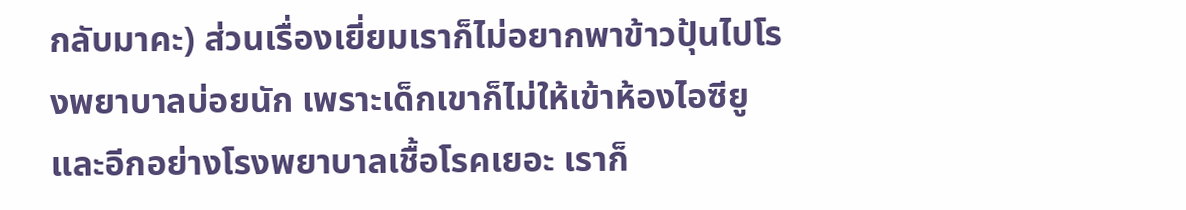กลับมาคะ) ส่วนเรื่องเยี่ยมเราก็ไม่อยากพาข้าวปุ้นไปโรงพยาบาลบ่อยนัก เพราะเด็กเขาก็ไม่ให้เข้าห้องไอซียู และอีกอย่างโรงพยาบาลเชื้อโรคเยอะ เราก็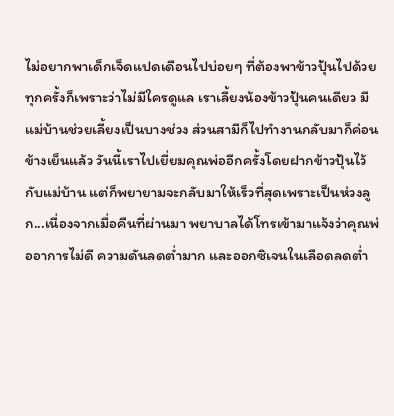ไม่อยากพาเด็กเจ็ดแปดเดือนไปบ่อยๆ ที่ต้องพาข้าวปุ้นไปด้วยทุกครั้งก็เพราะว่าไม่มีใครดูแล เราเลี้ยงน้องข้าวปุ้นคนเดียว มีแม่บ้านช่วยเลี้ยงเป็นบางช่วง ส่วนสามีก็ไปทำงานกลับมาก็ค่อนข้างเย็นแล้ว วันนี้เราไปเยี่ยมคุณพ่ออีกครั้งโดยฝากข้าวปุ้นไว้กับแม่บ้าน แต่ก็พยายามจะกลับมาให้เร็วที่สุดเพราะเป็นห่วงลูก...เนื่องจากเมื่อคืนที่ผ่านมา พยาบาลได้โทรเข้ามาแจ้งว่าคุณพ่ออาการไม่ดี ความดันลดต่ำมาก และออกซิเจนในเลือดลดต่ำ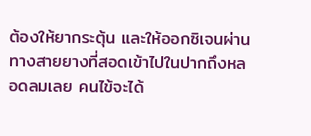ต้องให้ยากระตุ้น และให้ออกซิเจนผ่านทางสายยางที่สอดเข้าไปในปากถึงหลอดลมเลย คนไข้จะได้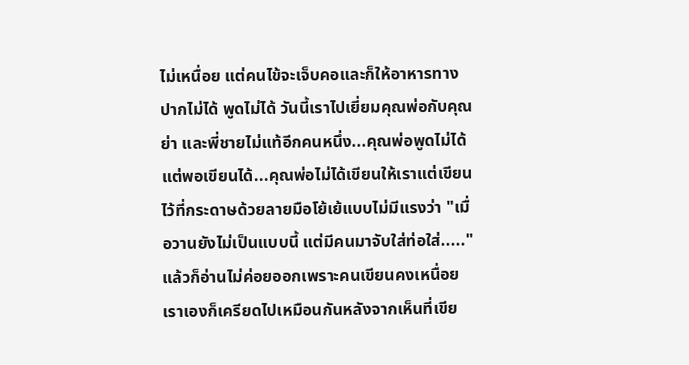ไม่เหนื่อย แต่คนไข้จะเจ็บคอและก็ให้อาหารทางปากไม่ได้ พูดไม่ได้ วันนี้เราไปเยี่ยมคุณพ่อกับคุณย่า และพี่ชายไม่แท้อีกคนหนึ่ง...คุณพ่อพูดไม่ได้แต่พอเขียนได้...คุณพ่อไม่ได้เขียนให้เราแต่เขียนไว้ที่กระดาษด้วยลายมือโย้เย้แบบไม่มีแรงว่า "เมื่อวานยังไม่เป็นแบบนี้ แต่มีคนมาจับใส่ท่อใส่....." แล้วก็อ่านไม่ค่อยออกเพราะคนเขียนคงเหนื่อย เราเองก็เครียดไปเหมือนกันหลังจากเห็นที่เขีย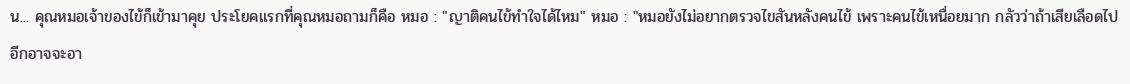น... คุณหมอเจ้าของไข้ก็เข้ามาคุย ประโยคแรกที่คุณหมอถามก็คือ หมอ : "ญาติคนไข้ทำใจได้ไหม" หมอ : "หมอยังไม่อยากตรวจไขสันหลังคนไข้ เพราะคนไข้เหนื่อยมาก กลัวว่าถ้าเสียเลือดไปอีกอาจจะอา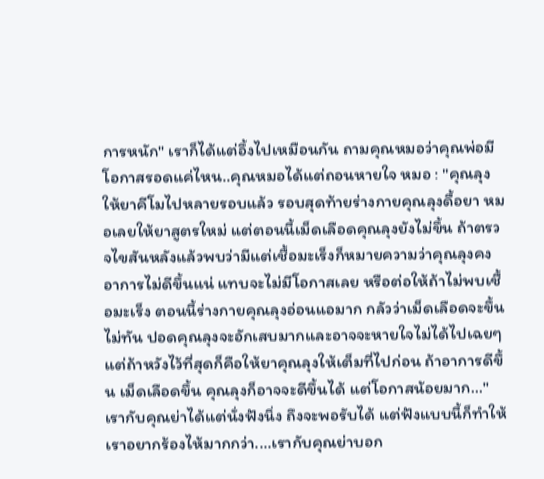การหนัก" เราก็ได้แต่อึ้งไปเหมือนกัน ถามคุณหมอว่าคุณพ่อมีโอกาสรอดแค่ไหน..คุณหมอได้แต่ถอนหายใจ หมอ : "คุณลุงให้ยาคีโมไปหลายรอบแล้ว รอบสุดท้ายร่างกายคุณลุงดื้อยา หมอเลยให้ยาสูตรใหม่ แต่ตอนนี้เม็ดเลือดคุณลุงยังไม่ขึ้น ถ้าตรวจไขสันหลังแล้วพบว่ามีแต่เชื้อมะเร็งก็หมายความว่าคุณลุงคงอาการไม่ดีขึ้นแน่ แทบจะไม่มีโอกาสเลย หรือต่อให้ถ้าไม่พบเชื้อมะเร็ง ตอนนี้ร่างกายคุณลุงอ่อนแอมาก กลัวว่าเม็ดเลือดจะขึ้นไม่ทัน ปอดคุณลุงจะอักเสบมากและอาจจะหายใจไม่ได้ไปเฉยๆ แต่ถ้าหวังไว้ที่สุดก็คือให้ยาคุณลุงให้เต็มที่ไปก่อน ถ้าอาการดีขึ้น เม็ดเลือดขึ้น คุณลุงก็อาจจะดีขึ้นได้ แต่โอกาสน้อยมาก..." เรากับคุณย่าได้แต่นั่งฟังนิ่ง ถึงจะพอรับได้ แต่ฟังแบบนี้ก็ทำให้เราอยากร้องไห้มากกว่า....เรากับคุณย่าบอก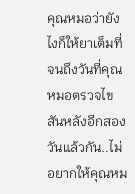คุณหมอว่ายังไงก็ให้ยาเต็มที่จนถึงวันที่คุณหมอตรวจไขสันหลังอีกสองวันแล้วกัน..ไม่อยากให้คุณหม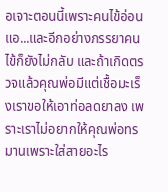อเจาะตอนนี้เพราะคนไข้อ่อนแอ...และอีกอย่างภรรยาคนไข้ก็ยังไม่กลับ และถ้าเกิดตรวจแล้วคุณพ่อมีแต่เชื้อมะเร็งเราขอให้เอาท่อลดยาลง เพราะเราไม่อยากให้คุณพ่อทรมานเพราะใส่สายอะไร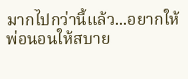มากไปกว่านี้แล้ว...อยากให้พ่อนอนให้สบาย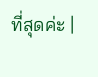ที่สุดค่ะ |